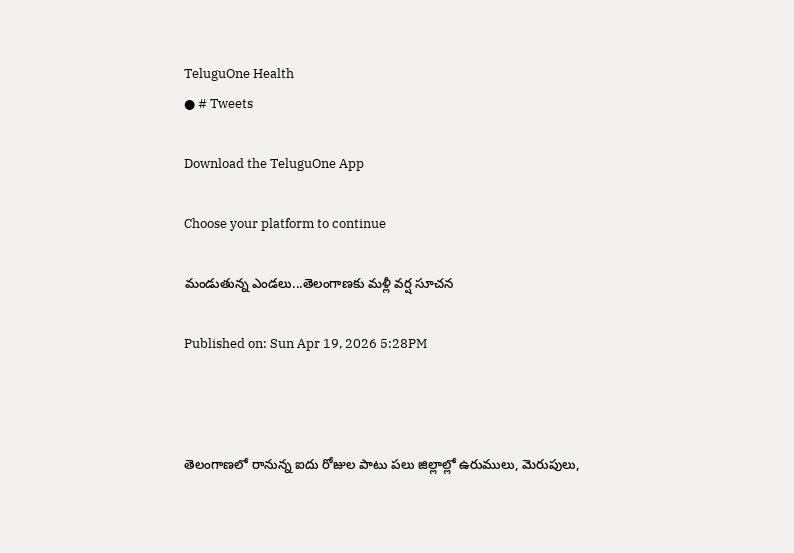TeluguOne Health
● # Tweets

Download the TeluguOne App

Choose your platform to continue

మండుతున్న ఎండలు...తెలంగాణకు మళ్లీ వర్ష సూచన

Published on: Sun Apr 19, 2026 5:28PM



తెలంగాణలో రానున్న ఐదు రోజుల పాటు పలు జిల్లాల్లో ఉరుములు, మెరుపులు,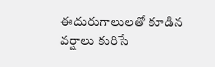ఈదురుగాలులతో కూడిన వర్షాలు కురిసే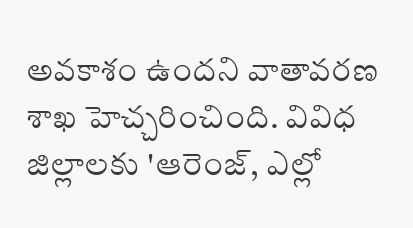అవకాశం ఉందని వాతావరణ శాఖ హెచ్చరించింది. వివిధ జిల్లాలకు 'ఆరెంజ్, ఎల్లో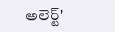అలెర్ట్'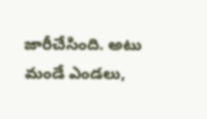జారీచేసింది. అటు మండే ఎండలు,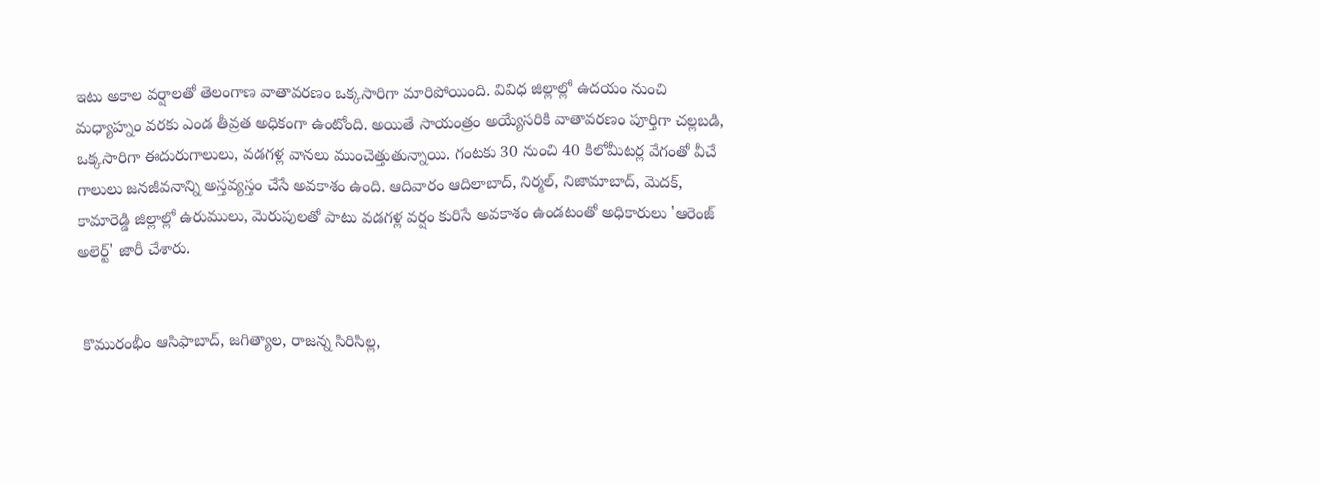ఇటు అకాల వర్షాలతో తెలంగాణ వాతావరణం ఒక్కసారిగా మారిపోయింది. వివిధ జిల్లాల్లో ఉదయం నుంచి మధ్యాహ్నం వరకు ఎండ తీవ్రత అధికంగా ఉంటోంది. అయితే సాయంత్రం అయ్యేసరికి వాతావరణం పూర్తిగా చల్లబడి, ఒక్కసారిగా ఈదురుగాలులు, వడగళ్ల వానలు ముంచెత్తుతున్నాయి. గంటకు 30 నుంచి 40 కిలోమీటర్ల వేగంతో వీచే గాలులు జనజీవనాన్ని అస్తవ్యస్తం చేసే అవకాశం ఉంది. ఆదివారం ఆదిలాబాద్, నిర్మల్, నిజామాబాద్, మెదక్, కామారెడ్డి జిల్లాల్లో ఉరుములు, మెరుపులతో పాటు వడగళ్ల వర్షం కురిసే అవకాశం ఉండటంతో అధికారులు 'ఆరెంజ్ అలెర్ట్' జారీ చేశారు.


 కొమురంభీం ఆసిఫాబాద్, జగిత్యాల, రాజన్న సిరిసిల్ల,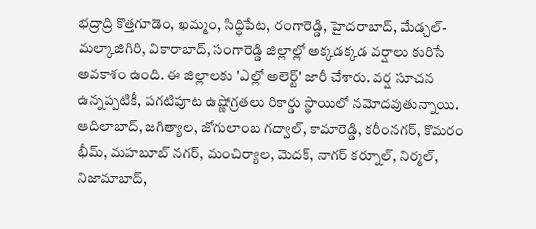భద్రాద్రి కొత్తగూడెం, ఖమ్మం, సిద్ధిపేట, రంగారెడ్డి, హైదరాబాద్, మేడ్చల్-మల్కాజిగిరి, వికారాబాద్, సంగారెడ్డి జిల్లాల్లో అక్కడక్కడ వర్షాలు కురిసే అవకాశం ఉంది. ఈ జిల్లాలకు 'ఎల్లో అలెర్ట్' జారీ చేశారు. వర్ష సూచన ఉన్నప్పటికీ, పగటిపూట ఉష్ణోగ్రతలు రికార్డు స్థాయిలో నమోదవుతున్నాయి. ఆదిలాబాద్, జగిత్యాల, జోగులాంబ గద్వాల్, కామారెడ్డి, కరీంనగర్, కొమరం భీమ్, మహబూబ్ నగర్, మంచిర్యాల, మెదక్, నాగర్ కర్నూల్, నిర్మల్, నిజామాబాద్,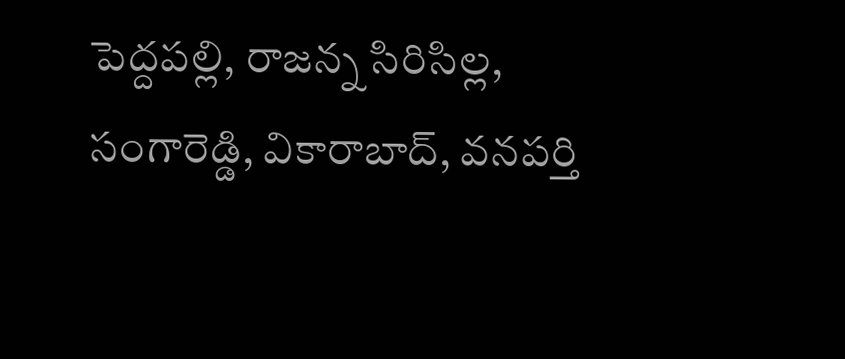పెద్దపల్లి, రాజన్న సిరిసిల్ల, సంగారెడ్డి, వికారాబాద్, వనపర్తి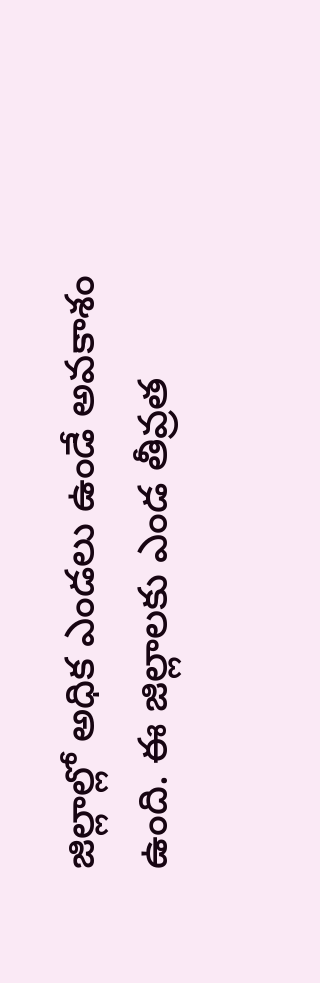జిల్లాల్లో అధిక ఎండలు ఉండే అవకాశం ఉంది. ఈ జిల్లాలకు ఎండ తీవ్రత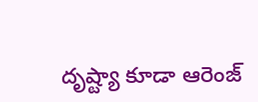దృష్ట్యా కూడా ఆరెంజ్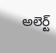అలెర్ట్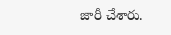జారీ చేశారు.